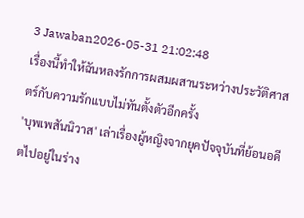3 Jawaban2026-05-31 21:02:48
เรื่องนี้ทำให้ฉันหลงรักการผสมผสานระหว่างประวัติศาสตร์กับความรักแบบไม่ทันตั้งตัวอีกครั้ง
'บุพเพสันนิวาส' เล่าเรื่องผู้หญิงจากยุคปัจจุบันที่ย้อนอดีตไปอยู่ในร่าง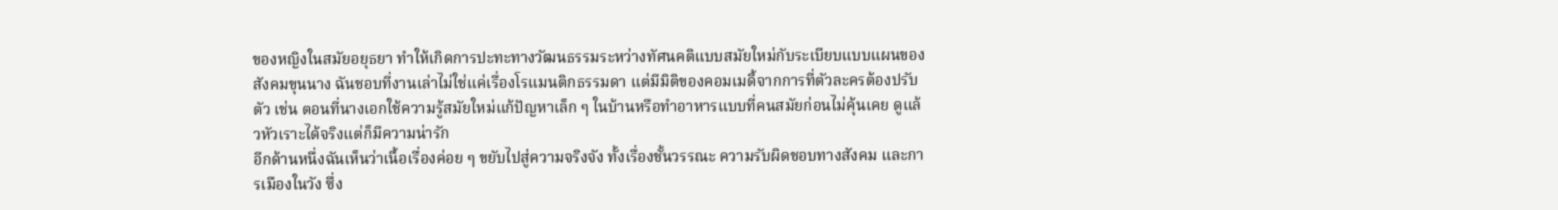ของหญิงในสมัยอยุธยา ทำให้เกิดการปะทะทางวัฒนธรรมระหว่างทัศนคติแบบสมัยใหม่กับระเบียบแบบแผนของสังคมขุนนาง ฉันชอบที่งานเล่าไม่ใช่แค่เรื่องโรแมนติกธรรมดา แต่มีมิติของคอมเมดี้จากการที่ตัวละครต้องปรับตัว เช่น ตอนที่นางเอกใช้ความรู้สมัยใหม่แก้ปัญหาเล็ก ๆ ในบ้านหรือทำอาหารแบบที่คนสมัยก่อนไม่คุ้นเคย ดูแล้วหัวเราะได้จริงแต่ก็มีความน่ารัก
อีกด้านหนึ่งฉันเห็นว่าเนื้อเรื่องค่อย ๆ ขยับไปสู่ความจริงจัง ทั้งเรื่องชั้นวรรณะ ความรับผิดชอบทางสังคม และการเมืองในวัง ซึ่ง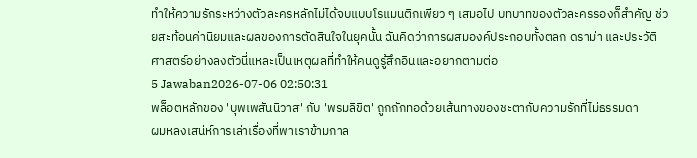ทำให้ความรักระหว่างตัวละครหลักไม่ได้จบแบบโรแมนติกเพียว ๆ เสมอไป บทบาทของตัวละครรองก็สำคัญ ช่วยสะท้อนค่านิยมและผลของการตัดสินใจในยุคนั้น ฉันคิดว่าการผสมองค์ประกอบทั้งตลก ดราม่า และประวัติศาสตร์อย่างลงตัวนี่แหละเป็นเหตุผลที่ทำให้คนดูรู้สึกอินและอยากตามต่อ
5 Jawaban2026-07-06 02:50:31
พล็อตหลักของ 'บุพเพสันนิวาส' กับ 'พรมลิขิต' ถูกถักทอด้วยเส้นทางของชะตากับความรักที่ไม่ธรรมดา
ผมหลงเสน่ห์การเล่าเรื่องที่พาเราข้ามกาล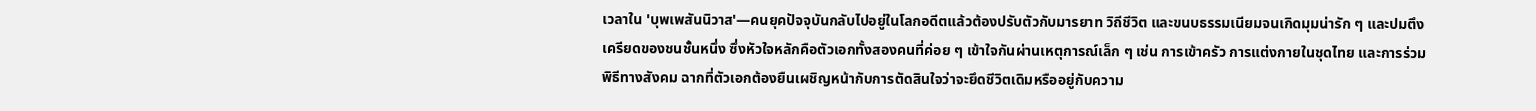เวลาใน 'บุพเพสันนิวาส'—คนยุคปัจจุบันกลับไปอยู่ในโลกอดีตแล้วต้องปรับตัวกับมารยาท วิถีชีวิต และขนบธรรมเนียมจนเกิดมุมน่ารัก ๆ และปมตึงเครียดของชนชั้นหนึ่ง ซึ่งหัวใจหลักคือตัวเอกทั้งสองคนที่ค่อย ๆ เข้าใจกันผ่านเหตุการณ์เล็ก ๆ เช่น การเข้าครัว การแต่งกายในชุดไทย และการร่วมพิธีทางสังคม ฉากที่ตัวเอกต้องยืนเผชิญหน้ากับการตัดสินใจว่าจะยึดชีวิตเดิมหรืออยู่กับความ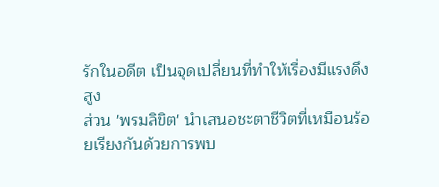รักในอดีต เป็นจุดเปลี่ยนที่ทำให้เรื่องมีแรงดึงสูง
ส่วน 'พรมลิขิต' นำเสนอชะตาชีวิตที่เหมือนร้อยเรียงกันด้วยการพบ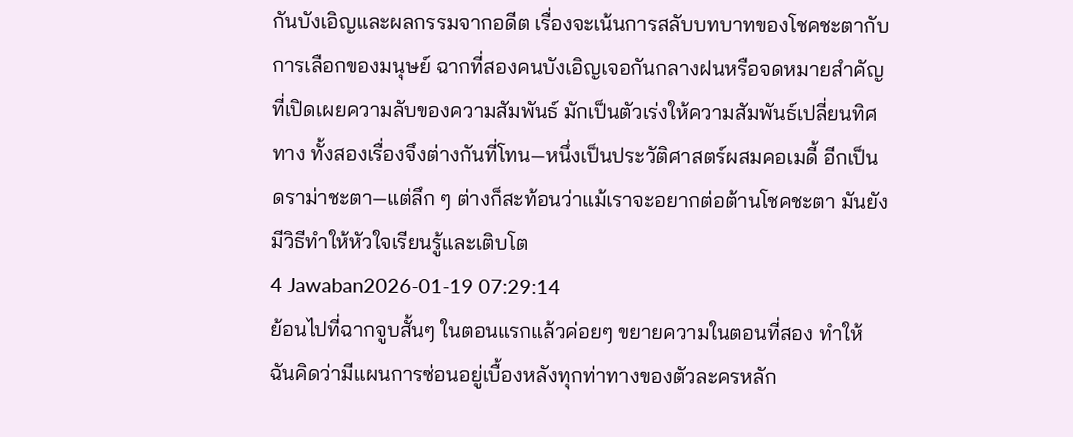กันบังเอิญและผลกรรมจากอดีต เรื่องจะเน้นการสลับบทบาทของโชคชะตากับการเลือกของมนุษย์ ฉากที่สองคนบังเอิญเจอกันกลางฝนหรือจดหมายสำคัญที่เปิดเผยความลับของความสัมพันธ์ มักเป็นตัวเร่งให้ความสัมพันธ์เปลี่ยนทิศทาง ทั้งสองเรื่องจึงต่างกันที่โทน—หนึ่งเป็นประวัติศาสตร์ผสมคอเมดี้ อีกเป็นดราม่าชะตา—แต่ลึก ๆ ต่างก็สะท้อนว่าแม้เราจะอยากต่อต้านโชคชะตา มันยังมีวิธีทำให้หัวใจเรียนรู้และเติบโต
4 Jawaban2026-01-19 07:29:14
ย้อนไปที่ฉากจูบสั้นๆ ในตอนแรกแล้วค่อยๆ ขยายความในตอนที่สอง ทำให้ฉันคิดว่ามีแผนการซ่อนอยู่เบื้องหลังทุกท่าทางของตัวละครหลัก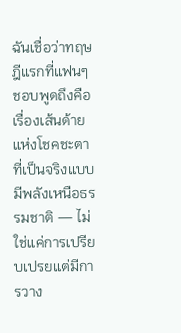ฉันเชื่อว่าทฤษฎีแรกที่แฟนๆ ชอบพูดถึงคือเรื่องเส้นด้ายแห่งโชคชะตาที่เป็นจริงแบบมีพลังเหนือธรรมชาติ — ไม่ใช่แค่การเปรียบเปรยแต่มีการวาง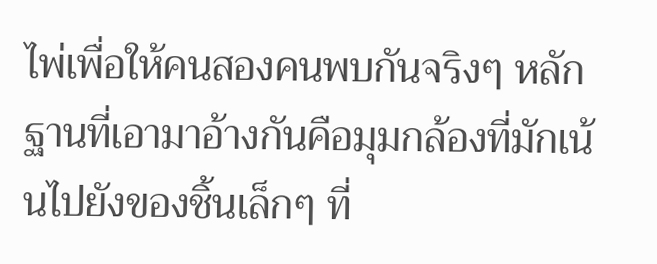ไพ่เพื่อให้คนสองคนพบกันจริงๆ หลักฐานที่เอามาอ้างกันคือมุมกล้องที่มักเน้นไปยังของชิ้นเล็กๆ ที่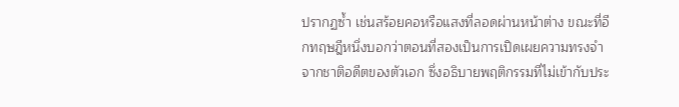ปรากฏซ้ำ เช่นสร้อยคอหรือแสงที่ลอดผ่านหน้าต่าง ขณะที่อีกทฤษฎีหนึ่งบอกว่าตอนที่สองเป็นการเปิดเผยความทรงจำจากชาติอดีตของตัวเอก ซึ่งอธิบายพฤติกรรมที่ไม่เข้ากับประ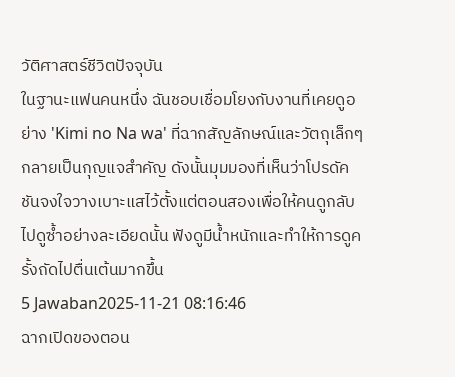วัติศาสตร์ชีวิตปัจจุบัน
ในฐานะแฟนคนหนึ่ง ฉันชอบเชื่อมโยงกับงานที่เคยดูอย่าง 'Kimi no Na wa' ที่ฉากสัญลักษณ์และวัตถุเล็กๆ กลายเป็นกุญแจสำคัญ ดังนั้นมุมมองที่เห็นว่าโปรดัคชันจงใจวางเบาะแสไว้ตั้งแต่ตอนสองเพื่อให้คนดูกลับไปดูซ้ำอย่างละเอียดนั้น ฟังดูมีน้ำหนักและทำให้การดูครั้งถัดไปตื่นเต้นมากขึ้น
5 Jawaban2025-11-21 08:16:46
ฉากเปิดของตอน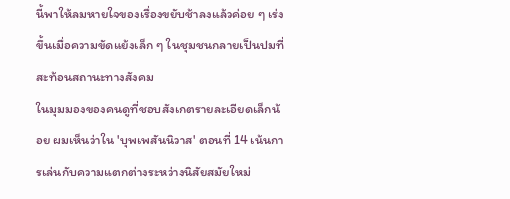นี้พาให้ลมหายใจของเรื่องขยับช้าลงแล้วค่อย ๆ เร่งขึ้นเมื่อความขัดแย้งเล็ก ๆ ในชุมชนกลายเป็นปมที่สะท้อนสถานะทางสังคม
ในมุมมองของคนดูที่ชอบสังเกตรายละเอียดเล็กน้อย ผมเห็นว่าใน 'บุพเพสันนิวาส' ตอนที่ 14 เน้นการเล่นกับความแตกต่างระหว่างนิสัยสมัยใหม่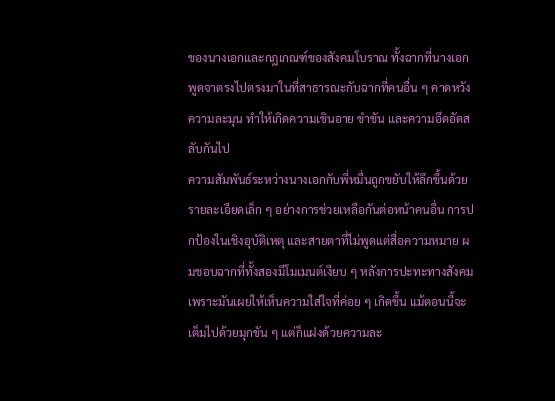ของนางเอกและกฎเกณฑ์ของสังคมโบราณ ทั้งฉากที่นางเอกพูดจาตรงไปตรงมาในที่สาธารณะกับฉากที่คนอื่น ๆ คาดหวังความละมุน ทำให้เกิดความเขินอาย ขำขัน และความอึดอัดสลับกันไป
ความสัมพันธ์ระหว่างนางเอกกับพี่หมื่นถูกขยับให้ลึกขึ้นด้วยรายละเอียดเล็ก ๆ อย่างการช่วยเหลือกันต่อหน้าคนอื่น การปกป้องในเชิงอุบัติเหตุ และสายตาที่ไม่พูดแต่สื่อความหมาย ผมชอบฉากที่ทั้งสองมีโมเมนต์เงียบ ๆ หลังการปะทะทางสังคม เพราะมันเผยให้เห็นความใส่ใจที่ค่อย ๆ เกิดขึ้น แม้ตอนนี้จะเต็มไปด้วยมุกขัน ๆ แต่ก็แฝงด้วยความละ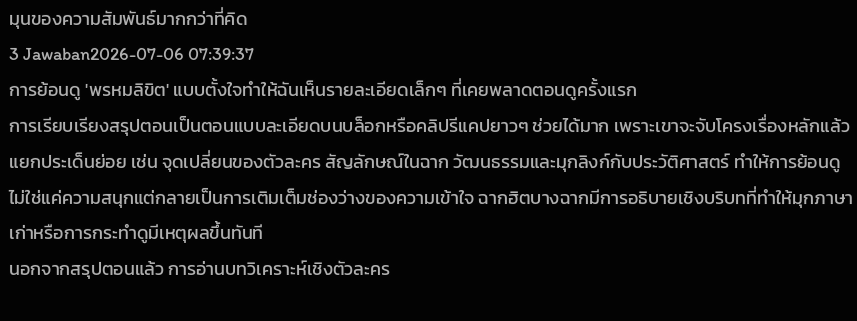มุนของความสัมพันธ์มากกว่าที่คิด
3 Jawaban2026-07-06 07:39:37
การย้อนดู 'พรหมลิขิต' แบบตั้งใจทำให้ฉันเห็นรายละเอียดเล็กๆ ที่เคยพลาดตอนดูครั้งแรก
การเรียบเรียงสรุปตอนเป็นตอนแบบละเอียดบนบล็อกหรือคลิปรีแคปยาวๆ ช่วยได้มาก เพราะเขาจะจับโครงเรื่องหลักแล้วแยกประเด็นย่อย เช่น จุดเปลี่ยนของตัวละคร สัญลักษณ์ในฉาก วัฒนธรรมและมุกลิงก์กับประวัติศาสตร์ ทำให้การย้อนดูไม่ใช่แค่ความสนุกแต่กลายเป็นการเติมเต็มช่องว่างของความเข้าใจ ฉากฮิตบางฉากมีการอธิบายเชิงบริบทที่ทำให้มุกภาษาเก่าหรือการกระทำดูมีเหตุผลขึ้นทันที
นอกจากสรุปตอนแล้ว การอ่านบทวิเคราะห์เชิงตัวละคร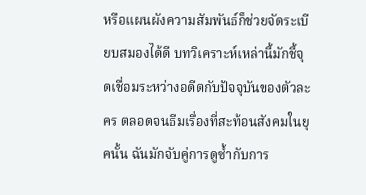หรือแผนผังความสัมพันธ์ก็ช่วยจัดระเบียบสมองได้ดี บทวิเคราะห์เหล่านี้มักชี้จุดเชื่อมระหว่างอดีตกับปัจจุบันของตัวละคร ตลอดจนธีมเรื่องที่สะท้อนสังคมในยุคนั้น ฉันมักจับคู่การดูซ้ำกับการ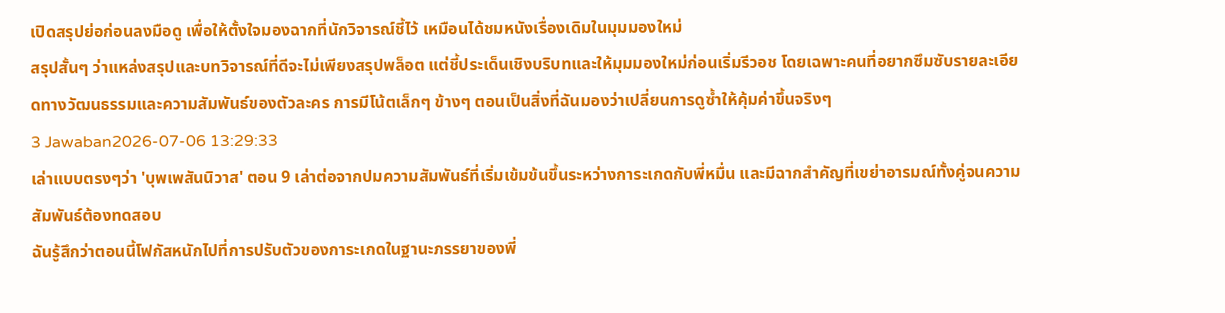เปิดสรุปย่อก่อนลงมือดู เพื่อให้ตั้งใจมองฉากที่นักวิจารณ์ชี้ไว้ เหมือนได้ชมหนังเรื่องเดิมในมุมมองใหม่
สรุปสั้นๆ ว่าแหล่งสรุปและบทวิจารณ์ที่ดีจะไม่เพียงสรุปพล็อต แต่ชี้ประเด็นเชิงบริบทและให้มุมมองใหม่ก่อนเริ่มรีวอช โดยเฉพาะคนที่อยากซึมซับรายละเอียดทางวัฒนธรรมและความสัมพันธ์ของตัวละคร การมีโน้ตเล็กๆ ข้างๆ ตอนเป็นสิ่งที่ฉันมองว่าเปลี่ยนการดูซ้ำให้คุ้มค่าขึ้นจริงๆ
3 Jawaban2026-07-06 13:29:33
เล่าแบบตรงๆว่า 'บุพเพสันนิวาส' ตอน 9 เล่าต่อจากปมความสัมพันธ์ที่เริ่มเข้มข้นขึ้นระหว่างการะเกดกับพี่หมื่น และมีฉากสำคัญที่เขย่าอารมณ์ทั้งคู่จนความสัมพันธ์ต้องทดสอบ
ฉันรู้สึกว่าตอนนี้โฟกัสหนักไปที่การปรับตัวของการะเกดในฐานะภรรยาของพี่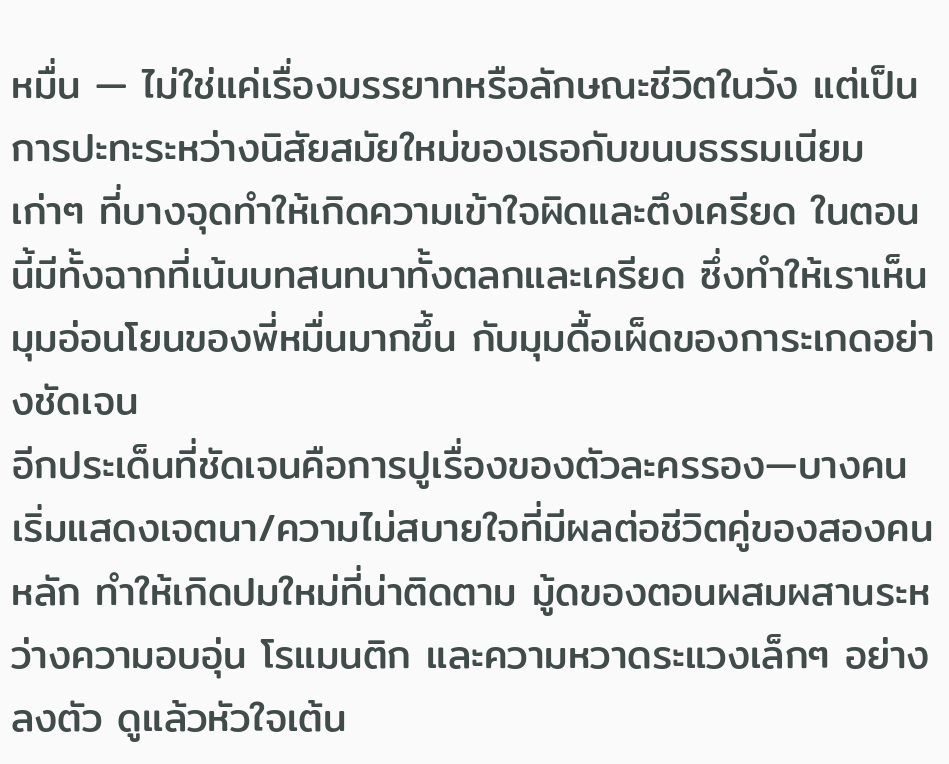หมื่น — ไม่ใช่แค่เรื่องมรรยาทหรือลักษณะชีวิตในวัง แต่เป็นการปะทะระหว่างนิสัยสมัยใหม่ของเธอกับขนบธรรมเนียมเก่าๆ ที่บางจุดทำให้เกิดความเข้าใจผิดและตึงเครียด ในตอนนี้มีทั้งฉากที่เน้นบทสนทนาทั้งตลกและเครียด ซึ่งทำให้เราเห็นมุมอ่อนโยนของพี่หมื่นมากขึ้น กับมุมดื้อเผ็ดของการะเกดอย่างชัดเจน
อีกประเด็นที่ชัดเจนคือการปูเรื่องของตัวละครรอง—บางคนเริ่มแสดงเจตนา/ความไม่สบายใจที่มีผลต่อชีวิตคู่ของสองคนหลัก ทำให้เกิดปมใหม่ที่น่าติดตาม มู้ดของตอนผสมผสานระหว่างความอบอุ่น โรแมนติก และความหวาดระแวงเล็กๆ อย่างลงตัว ดูแล้วหัวใจเต้น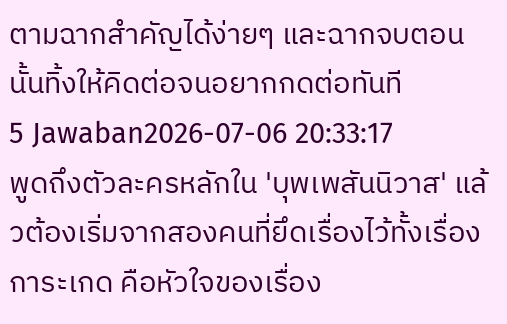ตามฉากสำคัญได้ง่ายๆ และฉากจบตอนนั้นทิ้งให้คิดต่อจนอยากกดต่อทันที
5 Jawaban2026-07-06 20:33:17
พูดถึงตัวละครหลักใน 'บุพเพสันนิวาส' แล้วต้องเริ่มจากสองคนที่ยึดเรื่องไว้ทั้งเรื่อง
การะเกด คือหัวใจของเรื่อง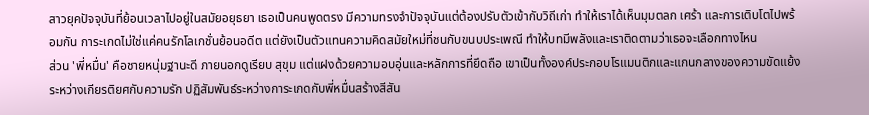สาวยุคปัจจุบันที่ย้อนเวลาไปอยู่ในสมัยอยุธยา เธอเป็นคนพูดตรง มีความทรงจำปัจจุบันแต่ต้องปรับตัวเข้ากับวิถีเก่า ทำให้เราได้เห็นมุมตลก เศร้า และการเติบโตไปพร้อมกัน การะเกดไม่ใช่แค่คนรักโลเกชั่นย้อนอดีต แต่ยังเป็นตัวแทนความคิดสมัยใหม่ที่ชนกับขนบประเพณี ทำให้บทมีพลังและเราติดตามว่าเธอจะเลือกทางไหน
ส่วน 'พี่หมื่น' คือชายหนุ่มฐานะดี ภายนอกดูเรียบ สุขุม แต่แฝงด้วยความอบอุ่นและหลักการที่ยึดถือ เขาเป็นทั้งองค์ประกอบโรแมนติกและแกนกลางของความขัดแย้งระหว่างเกียรติยศกับความรัก ปฏิสัมพันธ์ระหว่างการะเกดกับพี่หมื่นสร้างสีสัน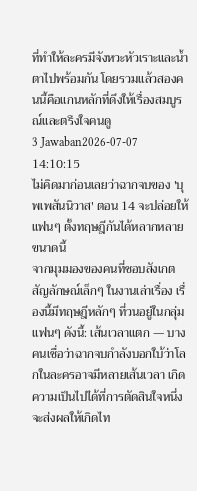ที่ทำให้ละครมีจังหวะหัวเราะและน้ำตาไปพร้อมกัน โดยรวมแล้วสองคนนี้คือแกนหลักที่ดึงให้เรื่องสมบูรณ์และตรึงใจคนดู
3 Jawaban2026-07-07 14:10:15
ไม่คิดมาก่อนเลยว่าฉากจบของ 'บุพเพสันนิวาส' ตอน 14 จะปล่อยให้แฟนๆ ตั้งทฤษฎีกันได้หลากหลายขนาดนี้
จากมุมมองของคนที่ชอบสังเกตสัญลักษณ์เล็กๆ ในงานเล่าเรื่อง เรื่องนี้มีทฤษฎีหลักๆ ที่วนอยู่ในกลุ่มแฟนๆ ดังนี้: เส้นเวลาแตก — บางคนเชื่อว่าฉากจบกำลังบอกใบ้ว่าโลกในละครอาจมีหลายเส้นเวลา เกิดความเป็นไปได้ที่การตัดสินใจหนึ่งจะส่งผลให้เกิดไท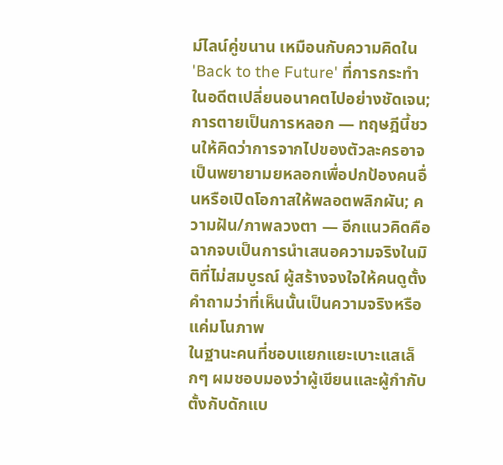ม์ไลน์คู่ขนาน เหมือนกับความคิดใน 'Back to the Future' ที่การกระทำในอดีตเปลี่ยนอนาคตไปอย่างชัดเจน; การตายเป็นการหลอก — ทฤษฎีนี้ชวนให้คิดว่าการจากไปของตัวละครอาจเป็นพยายามยหลอกเพื่อปกป้องคนอื่นหรือเปิดโอกาสให้พลอตพลิกผัน; ความฝัน/ภาพลวงตา — อีกแนวคิดคือฉากจบเป็นการนำเสนอความจริงในมิติที่ไม่สมบูรณ์ ผู้สร้างจงใจให้คนดูตั้งคำถามว่าที่เห็นนั้นเป็นความจริงหรือแค่มโนภาพ
ในฐานะคนที่ชอบแยกแยะเบาะแสเล็กๆ ผมชอบมองว่าผู้เขียนและผู้กำกับตั้งกับดักแบ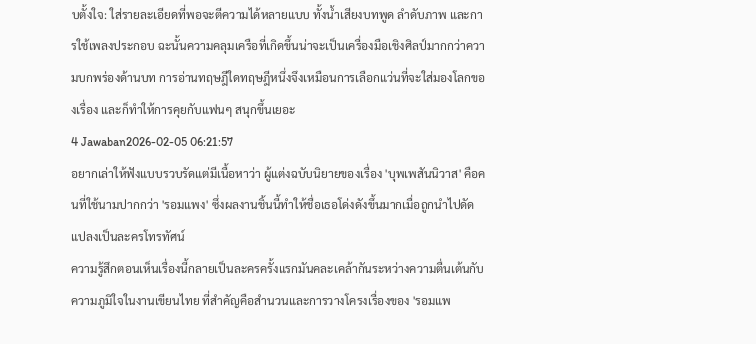บตั้งใจ: ใส่รายละเอียดที่พอจะตีความได้หลายแบบ ทั้งน้ำเสียงบทพูด ลำดับภาพ และการใช้เพลงประกอบ ฉะนั้นความคลุมเครือที่เกิดขึ้นน่าจะเป็นเครื่องมือเชิงศิลป์มากกว่าความบกพร่องด้านบท การอ่านทฤษฎีใดทฤษฎีหนึ่งจึงเหมือนการเลือกแว่นที่จะใส่มองโลกของเรื่อง และก็ทำให้การคุยกับแฟนๆ สนุกขึ้นเยอะ
4 Jawaban2026-02-05 06:21:57
อยากเล่าให้ฟังแบบรวบรัดแต่มีเนื้อหาว่า ผู้แต่งฉบับนิยายของเรื่อง 'บุพเพสันนิวาส' คือคนที่ใช้นามปากกว่า 'รอมแพง' ซึ่งผลงานชิ้นนี้ทำให้ชื่อเธอโด่งดังขึ้นมากเมื่อถูกนำไปดัดแปลงเป็นละครโทรทัศน์
ความรู้สึกตอนเห็นเรื่องนี้กลายเป็นละครครั้งแรกมันคละเคล้ากันระหว่างความตื่นเต้นกับความภูมิใจในงานเขียนไทย ที่สำคัญคือสำนวนและการวางโครงเรื่องของ 'รอมแพ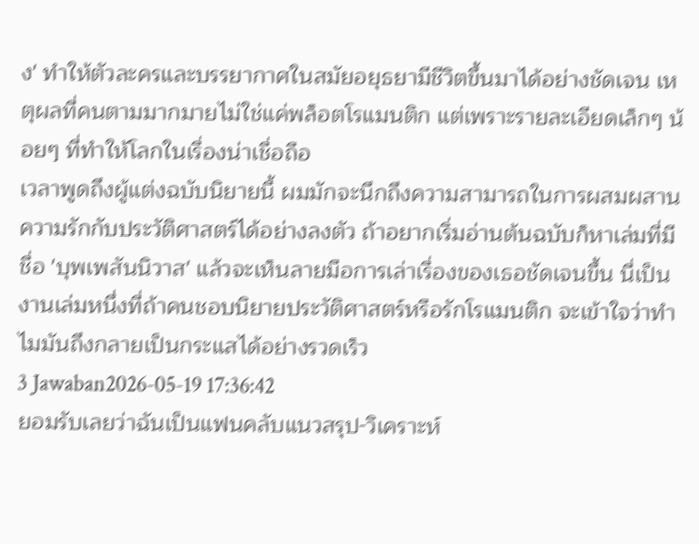ง' ทำให้ตัวละครและบรรยากาศในสมัยอยุธยามีชีวิตขึ้นมาได้อย่างชัดเจน เหตุผลที่คนตามมากมายไม่ใช่แค่พล็อตโรแมนติก แต่เพราะรายละเอียดเล็กๆ น้อยๆ ที่ทำให้โลกในเรื่องน่าเชื่อถือ
เวลาพูดถึงผู้แต่งฉบับนิยายนี้ ผมมักจะนึกถึงความสามารถในการผสมผสานความรักกับประวัติศาสตร์ได้อย่างลงตัว ถ้าอยากเริ่มอ่านต้นฉบับก็หาเล่มที่มีชื่อ 'บุพเพสันนิวาส' แล้วจะเห็นลายมือการเล่าเรื่องของเธอชัดเจนขึ้น นี่เป็นงานเล่มหนึ่งที่ถ้าคนชอบนิยายประวัติศาสตร์หรือรักโรแมนติก จะเข้าใจว่าทำไมมันถึงกลายเป็นกระแสได้อย่างรวดเร็ว
3 Jawaban2026-05-19 17:36:42
ยอมรับเลยว่าฉันเป็นแฟนคลับแนวสรุป-วิเคราะห์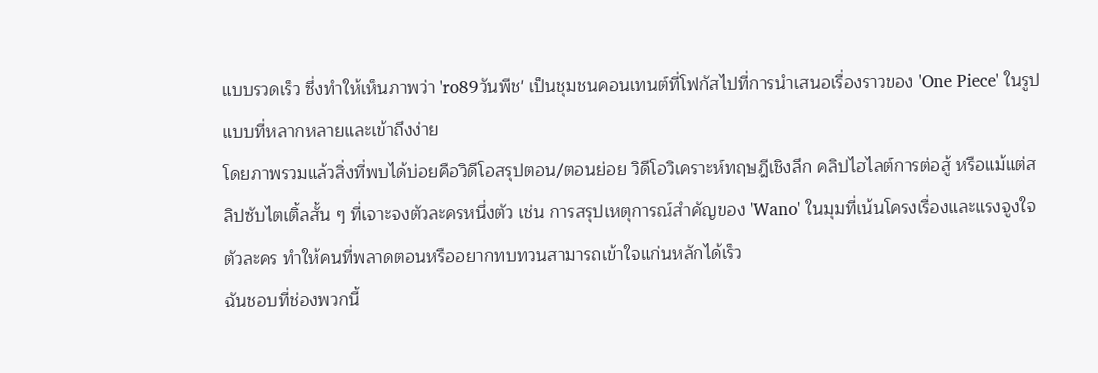แบบรวดเร็ว ซึ่งทำให้เห็นภาพว่า 'ro89วันพีช' เป็นชุมชนคอนเทนต์ที่โฟกัสไปที่การนำเสนอเรื่องราวของ 'One Piece' ในรูปแบบที่หลากหลายและเข้าถึงง่าย
โดยภาพรวมแล้วสิ่งที่พบได้บ่อยคือวิดีโอสรุปตอน/ตอนย่อย วิดีโอวิเคราะห์ทฤษฎีเชิงลึก คลิปไฮไลต์การต่อสู้ หรือแม้แต่สลิปซับไตเติ้ลสั้น ๆ ที่เจาะจงตัวละครหนึ่งตัว เช่น การสรุปเหตุการณ์สำคัญของ 'Wano' ในมุมที่เน้นโครงเรื่องและแรงจูงใจตัวละคร ทำให้คนที่พลาดตอนหรืออยากทบทวนสามารถเข้าใจแก่นหลักได้เร็ว
ฉันชอบที่ช่องพวกนี้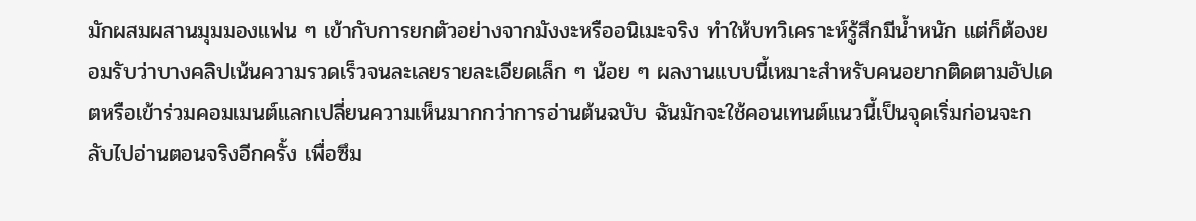มักผสมผสานมุมมองแฟน ๆ เข้ากับการยกตัวอย่างจากมังงะหรืออนิเมะจริง ทำให้บทวิเคราะห์รู้สึกมีน้ำหนัก แต่ก็ต้องยอมรับว่าบางคลิปเน้นความรวดเร็วจนละเลยรายละเอียดเล็ก ๆ น้อย ๆ ผลงานแบบนี้เหมาะสำหรับคนอยากติดตามอัปเดตหรือเข้าร่วมคอมเมนต์แลกเปลี่ยนความเห็นมากกว่าการอ่านต้นฉบับ ฉันมักจะใช้คอนเทนต์แนวนี้เป็นจุดเริ่มก่อนจะกลับไปอ่านตอนจริงอีกครั้ง เพื่อซึม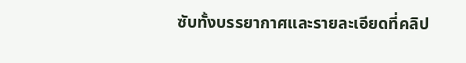ซับทั้งบรรยากาศและรายละเอียดที่คลิป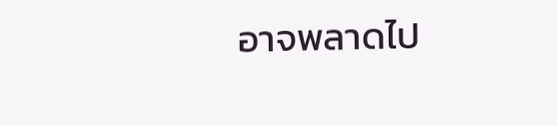อาจพลาดไป